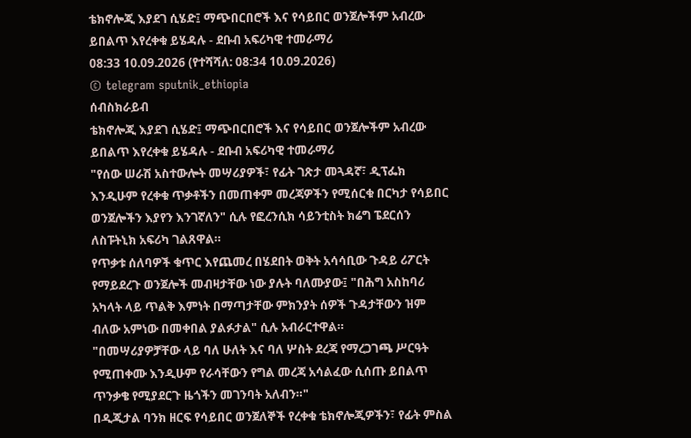ቴክኖሎጂ እያደገ ሲሄድ፤ ማጭበርበሮች እና የሳይበር ወንጀሎችም አብረው ይበልጥ እየረቀቁ ይሄዳሉ - ደቡብ አፍሪካዊ ተመራማሪ
08:33 10.09.2026 (የተሻሻለ: 08:34 10.09.2026)
© telegram sputnik_ethiopia
ሰብስክራይብ
ቴክኖሎጂ እያደገ ሲሄድ፤ ማጭበርበሮች እና የሳይበር ወንጀሎችም አብረው ይበልጥ እየረቀቁ ይሄዳሉ - ደቡብ አፍሪካዊ ተመራማሪ
"የሰው ሠራሽ አስተውሎት መሣሪያዎች፣ የፊት ገጽታ መጓዳኛ፣ ዲፕፌክ እንዲሁም የረቀቁ ጥቃቶችን በመጠቀም መረጃዎችን የሚሰርቁ በርካታ የሳይበር ወንጀሎችን እያየን እንገኛለን" ሲሉ የፎረንሲክ ሳይንቲስት ክሬግ ፔደርሰን ለስፑትኒክ አፍሪካ ገልጸዋል።
የጥቃቱ ሰለባዎች ቁጥር እየጨመረ በሄደበት ወቅት አሳሳቢው ጉዳይ ሪፖርት የማይደረጉ ወንጀሎች መብዛታቸው ነው ያሉት ባለሙያው፤ "በሕግ አስከባሪ አካላት ላይ ጥልቅ እምነት በማጣታቸው ምክንያት ሰዎች ጉዳታቸውን ዝም ብለው አምነው በመቀበል ያልፉታል" ሲሉ አብራርተዋል።
"በመሣሪያዎቻቸው ላይ ባለ ሁለት እና ባለ ሦስት ደረጃ የማረጋገጫ ሥርዓት የሚጠቀሙ እንዲሁም የራሳቸውን የግል መረጃ አሳልፈው ሲሰጡ ይበልጥ ጥንቃቄ የሚያደርጉ ዜጎችን መገንባት አለብን።"
በዲጂታል ባንክ ዘርፍ የሳይበር ወንጀለኞች የረቀቁ ቴክኖሎጂዎችን፣ የፊት ምስል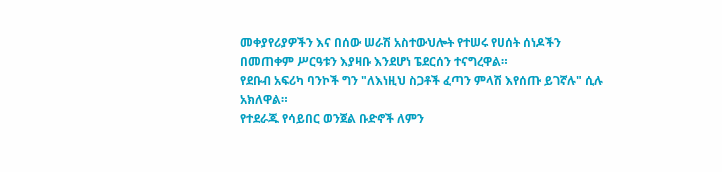መቀያየሪያዎችን እና በሰው ሠራሽ አስተውህሎት የተሠሩ የሀሰት ሰነዶችን በመጠቀም ሥርዓቱን እያዛቡ እንደሆነ ፔደርሰን ተናግረዋል።
የደቡብ አፍሪካ ባንኮች ግን "ለእነዚህ ስጋቶች ፈጣን ምላሽ እየሰጡ ይገኛሉ" ሲሉ አክለዋል።
የተደራጁ የሳይበር ወንጀል ቡድኖች ለምን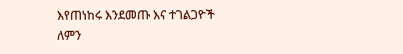እየጠነከሩ እንደመጡ እና ተገልጋዮች ለምን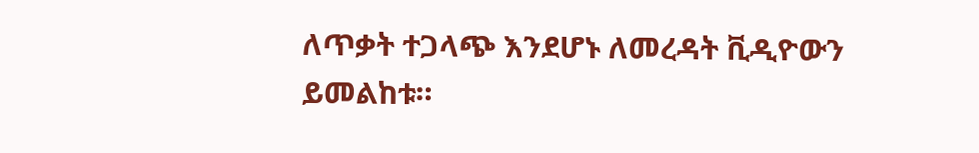ለጥቃት ተጋላጭ እንደሆኑ ለመረዳት ቪዲዮውን ይመልከቱ።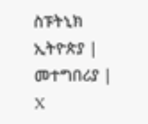ስፑትኒክ ኢትዮጵያ | መተግበሪያ | X